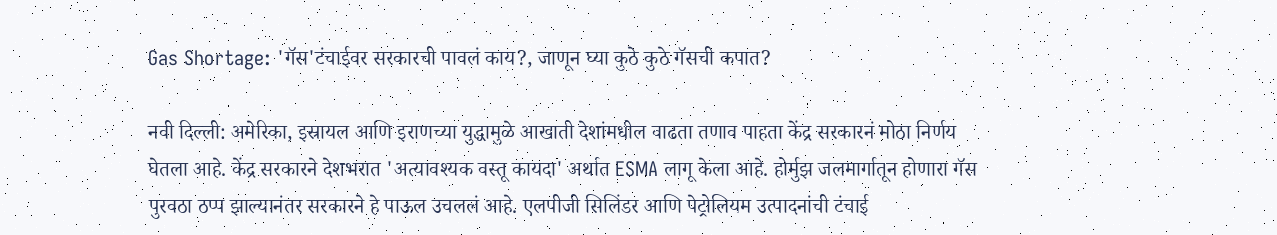Gas Shortage: 'गॅस'टंचाईवर सरकारची पावलं काय?, जाणून घ्या कुठे कुठे गॅसची कपात?

नवी दिल्ली: अमेरिका, इस्रायल आणि इराणच्या युद्धामुळे आखाती देशांमधील वाढता तणाव पाहता केंद्र सरकारनं मोठा निर्णय घेतला आहे. केंद्र सरकारने देशभरात 'अत्यावश्यक वस्तू कायदा' अर्थात ESMA लागू केला आहे. होर्मुझ जलमार्गातून होणारा गॅस पुरवठा ठप्प झाल्यानंतर सरकारने हे पाऊल उचललं आहे. एलपीजी सिलिंडर आणि पेट्रोलियम उत्पादनांची टंचाई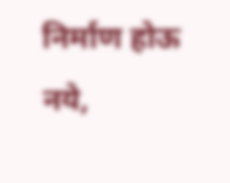निर्माण होऊ नये,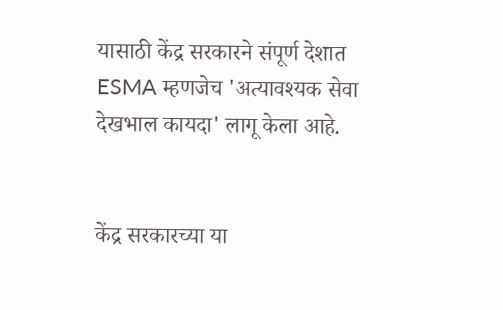यासाठी केंद्र सरकारने संपूर्ण देशात ESMA म्हणजेच 'अत्यावश्यक सेवा देखभाल कायदा' लागू केला आहे.


केंद्र सरकारच्या या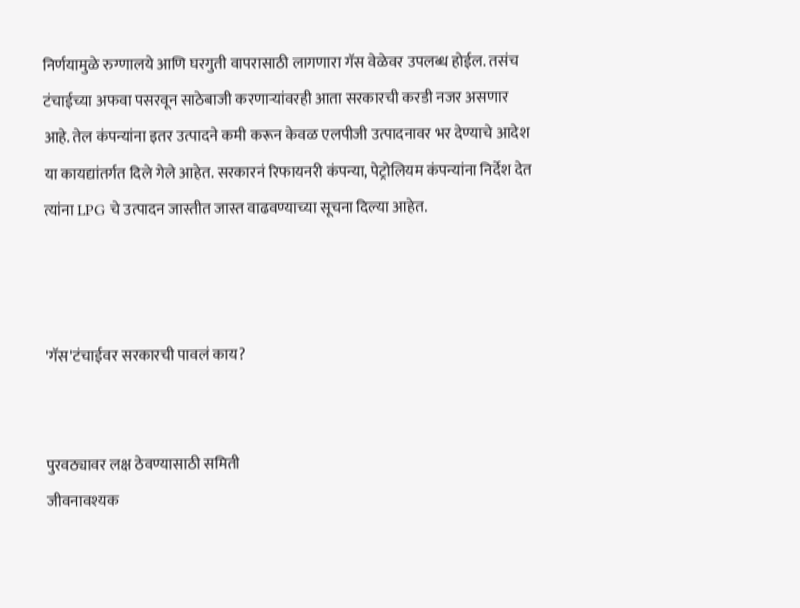निर्णयामुळे रुग्णालये आणि घरगुती वापरासाठी लागणारा गॅस वेळेवर उपलब्ध होईल. तसंच टंचाईच्या अफवा पसरवून साठेबाजी करणाऱ्यांवरही आता सरकारची करडी नजर असणार आहे. तेल कंपन्यांना इतर उत्पादने कमी करून केवळ एलपीजी उत्पादनावर भर देण्याचे आदेश या कायद्यांतर्गत दिले गेले आहेत. सरकारनं रिफायनरी कंपन्या, पेट्रोलियम कंपन्यांना निर्देश देत त्यांना LPG चे उत्पादन जास्तीत जास्त वाढवण्याच्या सूचना दिल्या आहेत.



'गॅस'टंचाईवर सरकारची पावलं काय?


पुरवठ्यावर लक्ष ठेवण्यासाठी समिती
जीवनावश्यक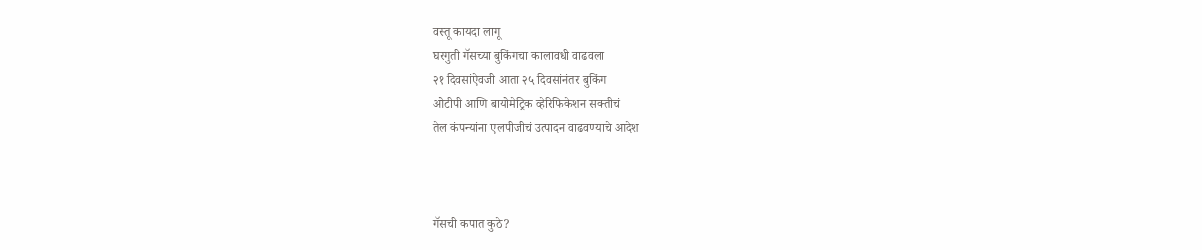वस्तू कायदा लागू
घरगुती गॅसच्या बुकिंगचा कालावधी वाढवला
२१ दिवसांऐवजी आता २५ दिवसांनंतर बुकिंग
ओटीपी आणि बायोमेट्रिक व्हेरिफिकेशन सक्तीचं
तेल कंपन्यांना एलपीजीचं उत्पादन वाढवण्याचे आदेश



गॅसची कपात कुठे?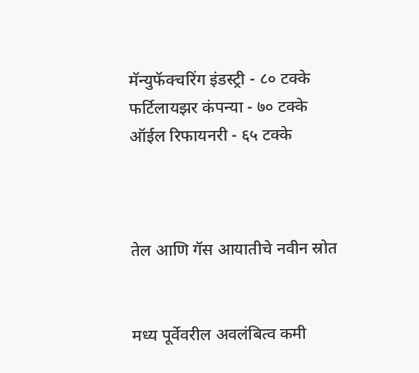मॅन्युफॅक्चरिंग इंडस्ट्री - ८० टक्के
फर्टिलायझर कंपन्या - ७० टक्के
ऑईल रिफायनरी - ६५ टक्के



तेल आणि गॅस आयातीचे नवीन स्रोत


मध्य पूर्वेवरील अवलंबित्व कमी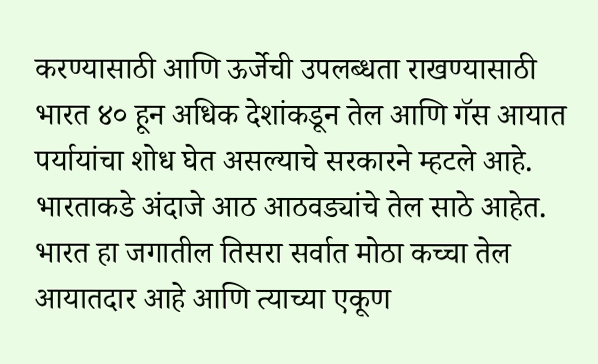करण्यासाठी आणि ऊर्जेची उपलब्धता राखण्यासाठी भारत ४० हून अधिक देशांकडून तेल आणि गॅस आयात पर्यायांचा शोध घेत असल्याचे सरकारने म्हटले आहे. भारताकडे अंदाजे आठ आठवड्यांचे तेल साठे आहेत. भारत हा जगातील तिसरा सर्वात मोठा कच्चा तेल आयातदार आहे आणि त्याच्या एकूण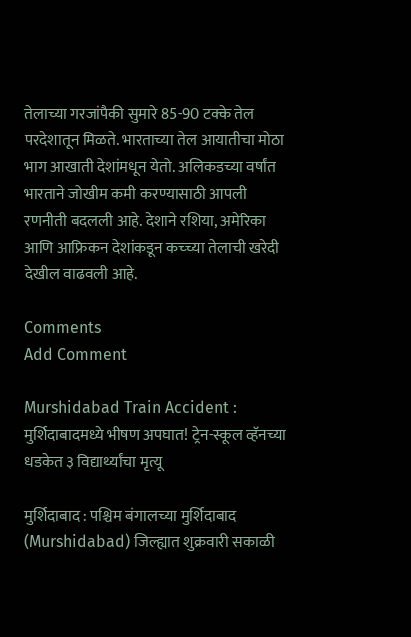तेलाच्या गरजांपैकी सुमारे 85-90 टक्के तेल परदेशातून मिळते. भारताच्या तेल आयातीचा मोठा भाग आखाती देशांमधून येतो. अलिकडच्या वर्षांत भारताने जोखीम कमी करण्यासाठी आपली रणनीती बदलली आहे. देशाने रशिया, अमेरिका आणि आफ्रिकन देशांकडून कच्च्या तेलाची खरेदी देखील वाढवली आहे.

Comments
Add Comment

Murshidabad Train Accident : मुर्शिदाबादमध्ये भीषण अपघात! ट्रेन-स्कूल व्हॅनच्या धडकेत ३ विद्यार्थ्यांचा मृत्यू

मुर्शिदाबाद : पश्चिम बंगालच्या मुर्शिदाबाद (Murshidabad) जिल्ह्यात शुक्रवारी सकाळी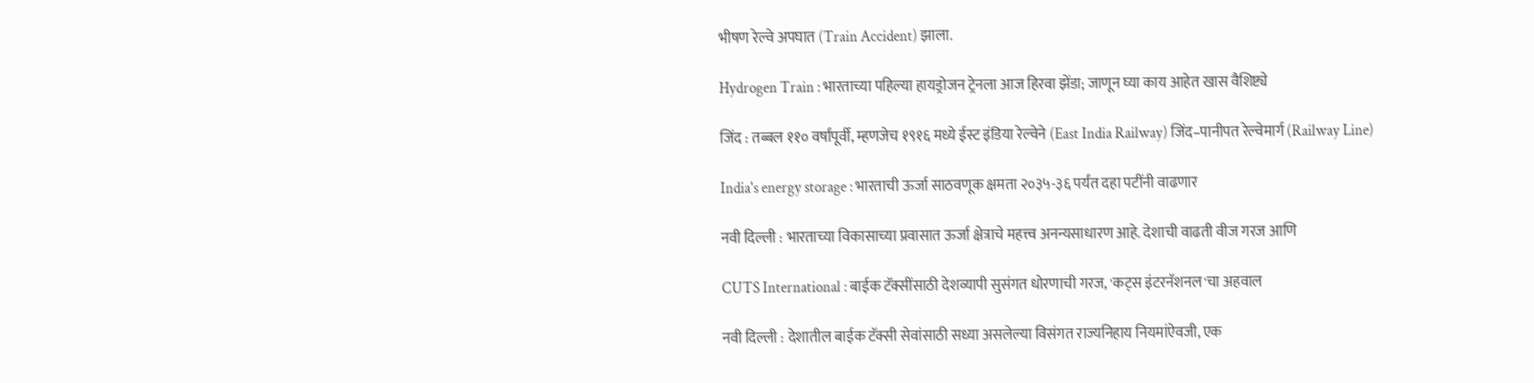भीषण रेल्वे अपघात (Train Accident) झाला.

Hydrogen Train : भारताच्या पहिल्या हायड्रोजन ट्रेनला आज हिरवा झेंडा; जाणून घ्या काय आहेत खास वैशिष्ट्ये

जिंद : तब्बल ११० वर्षांपूर्वी, म्हणजेच १९१६ मध्ये ईस्ट इंडिया रेल्वेने (East India Railway) जिंद–पानीपत रेल्वेमार्ग (Railway Line)

India's energy storage : भारताची ऊर्जा साठवणूक क्षमता २०३५-३६ पर्यंत दहा पटींनी वाढणार

नवी दिल्ली : भारताच्या विकासाच्या प्रवासात ऊर्जा क्षेत्राचे महत्त्व अनन्यसाधारण आहे. देशाची वाढती वीज गरज आणि

CUTS International : बाईक टॅक्सींसाठी देशव्यापी सुसंगत धोरणाची गरज, 'कट्स इंटरनॅशनल'चा अहवाल

नवी दिल्ली : देशातील बाईक टॅक्सी सेवांसाठी सध्या असलेल्या विसंगत राज्यनिहाय नियमांऐवजी, एक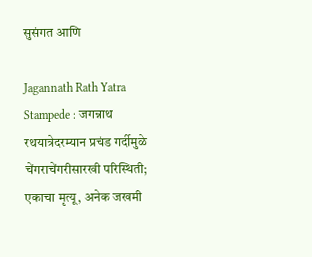सुसंगत आणि

Jagannath Rath Yatra Stampede : जगन्नाथ रथयात्रेदरम्यान प्रचंड गर्दीमुळे चेंगराचेंगरीसारखी परिस्थिती; एकाचा मृत्यू, अनेक जखमी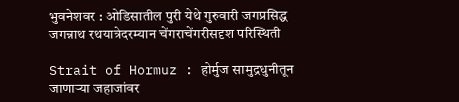भुवनेशवर : ओडिसातील पुरी येथे गुरुवारी जगप्रसिद्ध जगन्नाथ रथयात्रेदरम्यान चेंगराचेंगरीसदृश परिस्थिती

Strait of Hormuz : होर्मुज सामुद्रधुनीतून जाणाऱ्या जहाजांवर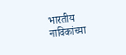भारतीय नाविकांच्या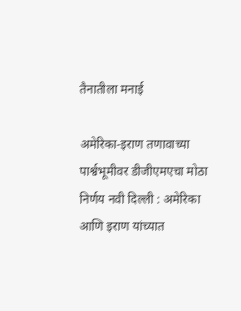तैनातीला मनाई

अमेरिका-इराण तणावाच्या पार्श्वभूमीवर डीजीएमएचा मोठा निर्णय नवी दिल्ली : अमेरिका आणि इराण यांच्यात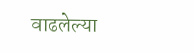वाढलेल्या